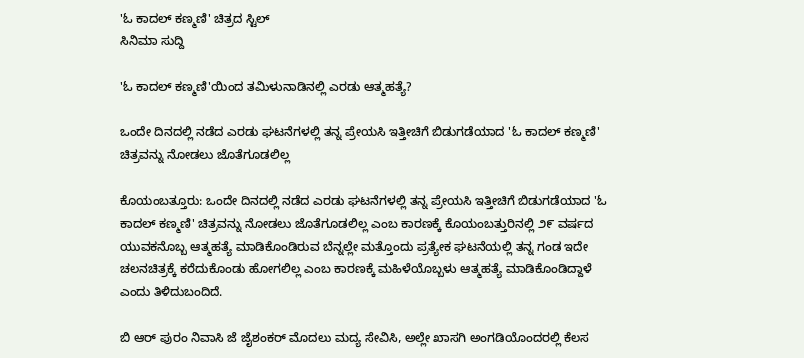'ಓ ಕಾದಲ್ ಕಣ್ಮಣಿ' ಚಿತ್ರದ ಸ್ಟಿಲ್
ಸಿನಿಮಾ ಸುದ್ದಿ

'ಓ ಕಾದಲ್ ಕಣ್ಮಣಿ'ಯಿಂದ ತಮಿಳುನಾಡಿನಲ್ಲಿ ಎರಡು ಆತ್ಮಹತ್ಯೆ?

ಒಂದೇ ದಿನದಲ್ಲಿ ನಡೆದ ಎರಡು ಘಟನೆಗಳಲ್ಲಿ ತನ್ನ ಪ್ರೇಯಸಿ ಇತ್ತೀಚಿಗೆ ಬಿಡುಗಡೆಯಾದ 'ಓ ಕಾದಲ್ ಕಣ್ಮಣಿ' ಚಿತ್ರವನ್ನು ನೋಡಲು ಜೊತೆಗೂಡಲಿಲ್ಲ

ಕೊಯಂಬತ್ತೂರು: ಒಂದೇ ದಿನದಲ್ಲಿ ನಡೆದ ಎರಡು ಘಟನೆಗಳಲ್ಲಿ ತನ್ನ ಪ್ರೇಯಸಿ ಇತ್ತೀಚಿಗೆ ಬಿಡುಗಡೆಯಾದ 'ಓ ಕಾದಲ್ ಕಣ್ಮಣಿ' ಚಿತ್ರವನ್ನು ನೋಡಲು ಜೊತೆಗೂಡಲಿಲ್ಲ ಎಂಬ ಕಾರಣಕ್ಕೆ ಕೊಯಂಬತ್ತುರಿನಲ್ಲಿ ೨೯ ವರ್ಷದ ಯುವಕನೊಬ್ಬ ಆತ್ಮಹತ್ಯೆ ಮಾಡಿಕೊಂಡಿರುವ ಬೆನ್ನಲ್ಲೇ ಮತ್ತೊಂದು ಪ್ರತ್ಯೇಕ ಘಟನೆಯಲ್ಲಿ ತನ್ನ ಗಂಡ ಇದೇ  ಚಲನಚಿತ್ರಕ್ಕೆ ಕರೆದುಕೊಂಡು ಹೋಗಲಿಲ್ಲ ಎಂಬ ಕಾರಣಕ್ಕೆ ಮಹಿಳೆಯೊಬ್ಬಳು ಆತ್ಮಹತ್ಯೆ ಮಾಡಿಕೊಂಡಿದ್ದಾಳೆ ಎಂದು ತಿಳಿದುಬಂದಿದೆ.

ಬಿ ಆರ್ ಪುರಂ ನಿವಾಸಿ ಜೆ ಜೈಶಂಕರ್ ಮೊದಲು ಮದ್ಯ ಸೇವಿಸಿ, ಅಲ್ಲೇ ಖಾಸಗಿ ಅಂಗಡಿಯೊಂದರಲ್ಲಿ ಕೆಲಸ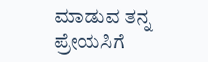ಮಾಡುವ ತನ್ನ ಪ್ರೇಯಸಿಗೆ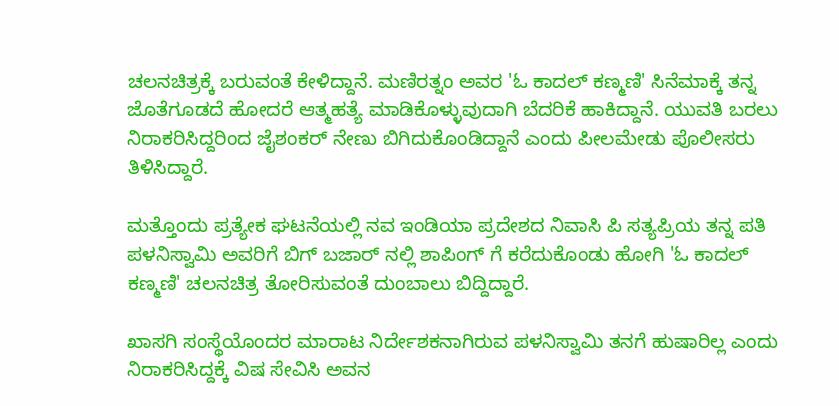ಚಲನಚಿತ್ರಕ್ಕೆ ಬರುವಂತೆ ಕೇಳಿದ್ದಾನೆ. ಮಣಿರತ್ನಂ ಅವರ 'ಓ ಕಾದಲ್ ಕಣ್ಮಣಿ' ಸಿನೆಮಾಕ್ಕೆ ತನ್ನ ಜೊತೆಗೂಡದೆ ಹೋದರೆ ಆತ್ಮಹತ್ಯೆ ಮಾಡಿಕೊಳ್ಳುವುದಾಗಿ ಬೆದರಿಕೆ ಹಾಕಿದ್ದಾನೆ. ಯುವತಿ ಬರಲು ನಿರಾಕರಿಸಿದ್ದರಿಂದ ಜೈಶಂಕರ್ ನೇಣು ಬಿಗಿದುಕೊಂಡಿದ್ದಾನೆ ಎಂದು ಪೀಲಮೇಡು ಪೊಲೀಸರು ತಿಳಿಸಿದ್ದಾರೆ.

ಮತ್ತೊಂದು ಪ್ರತ್ಯೇಕ ಘಟನೆಯಲ್ಲಿ ನವ ಇಂಡಿಯಾ ಪ್ರದೇಶದ ನಿವಾಸಿ ಪಿ ಸತ್ಯಪ್ರಿಯ ತನ್ನ ಪತಿ ಪಳನಿಸ್ವಾಮಿ ಅವರಿಗೆ ಬಿಗ್ ಬಜಾರ್ ನಲ್ಲಿ ಶಾಪಿಂಗ್ ಗೆ ಕರೆದುಕೊಂಡು ಹೋಗಿ 'ಓ ಕಾದಲ್ ಕಣ್ಮಣಿ' ಚಲನಚಿತ್ರ ತೋರಿಸುವಂತೆ ದುಂಬಾಲು ಬಿದ್ದಿದ್ದಾರೆ.

ಖಾಸಗಿ ಸಂಸ್ಥೆಯೊಂದರ ಮಾರಾಟ ನಿರ್ದೇಶಕನಾಗಿರುವ ಪಳನಿಸ್ವಾಮಿ ತನಗೆ ಹುಷಾರಿಲ್ಲ ಎಂದು ನಿರಾಕರಿಸಿದ್ದಕ್ಕೆ ವಿಷ ಸೇವಿಸಿ ಅವನ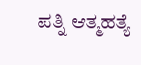ಪತ್ನಿ ಆತ್ಮಹತ್ಯೆ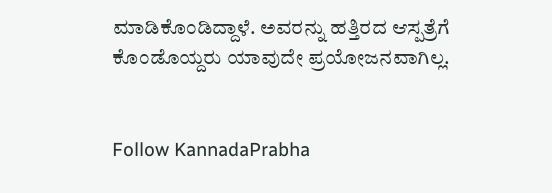ಮಾಡಿಕೊಂಡಿದ್ದಾಳೆ. ಅವರನ್ನು ಹತ್ತಿರದ ಆಸ್ಪತ್ರೆಗೆ ಕೊಂಡೊಯ್ದರು ಯಾವುದೇ ಪ್ರಯೋಜನವಾಗಿಲ್ಲ.


Follow KannadaPrabha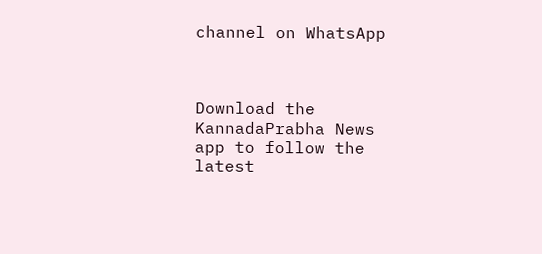channel on WhatsApp



Download the KannadaPrabha News app to follow the latest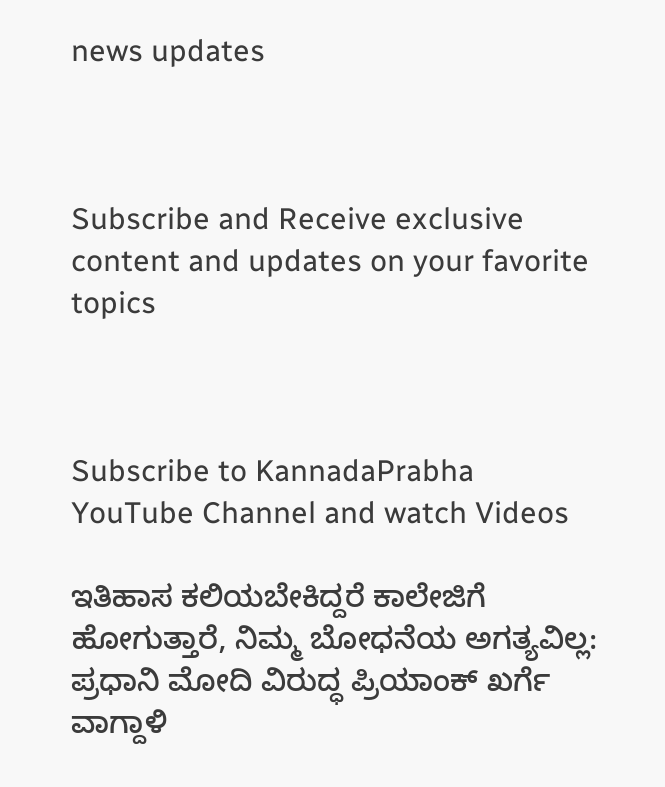news updates



Subscribe and Receive exclusive content and updates on your favorite topics



Subscribe to KannadaPrabha YouTube Channel and watch Videos

ಇತಿಹಾಸ ಕಲಿಯಬೇಕಿದ್ದರೆ ಕಾಲೇಜಿಗೆ ಹೋಗುತ್ತಾರೆ, ನಿಮ್ಮ ಬೋಧನೆಯ ಅಗತ್ಯವಿಲ್ಲ: ಪ್ರಧಾನಿ ಮೋದಿ ವಿರುದ್ಧ ಪ್ರಿಯಾಂಕ್ ಖರ್ಗೆ ವಾಗ್ದಾಳಿ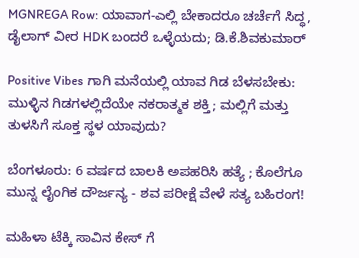MGNREGA Row: ಯಾವಾಗ-ಎಲ್ಲಿ ಬೇಕಾದರೂ ಚರ್ಚೆಗೆ ಸಿದ್ಧ, ಡೈಲಾಗ್‌ ವೀರ HDK ಬಂದರೆ ಒಳ್ಳೆಯದು; ಡಿ.ಕೆ.ಶಿವಕುಮಾರ್

Positive Vibes ಗಾಗಿ ಮನೆಯಲ್ಲಿ ಯಾವ ಗಿಡ ಬೆಳಸಬೇಕು: ಮುಳ್ಳಿನ ಗಿಡಗಳಲ್ಲಿದೆಯೇ ನಕರಾತ್ಮಕ ಶಕ್ತಿ; ಮಲ್ಲಿಗೆ ಮತ್ತು ತುಳಸಿಗೆ ಸೂಕ್ತ ಸ್ಥಳ ಯಾವುದು?

ಬೆಂಗಳೂರು: 6 ವರ್ಷದ ಬಾಲಕಿ ಅಪಹರಿಸಿ ಹತ್ಯೆ ; ಕೊಲೆಗೂ ಮುನ್ನ ಲೈಂಗಿಕ ದೌರ್ಜನ್ಯ - ಶವ ಪರೀಕ್ಷೆ ವೇಳೆ ಸತ್ಯ ಬಹಿರಂಗ!

ಮಹಿಳಾ ಟೆಕ್ಕಿ ಸಾವಿನ ಕೇಸ್ ಗೆ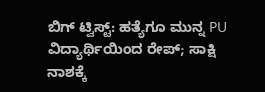ಬಿಗ್ ಟ್ವಿಸ್ಟ್: ಹತ್ಯೆಗೂ ಮುನ್ನ PU ವಿದ್ಯಾರ್ಥಿಯಿಂದ ರೇಪ್; ಸಾಕ್ಷಿ ನಾಶಕ್ಕೆ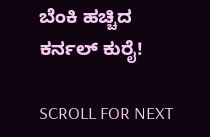ಬೆಂಕಿ ಹಚ್ಚಿದ ಕರ್ನಲ್ ಕುರೈ!

SCROLL FOR NEXT